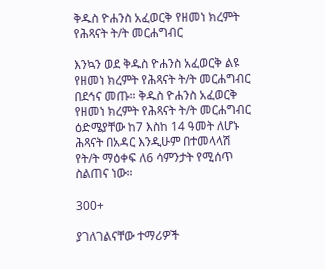ቅዱስ ዮሐንስ አፈወርቅ የዘመነ ክረምት የሕጻናት ት/ት መርሐግብር

እንኳን ወደ ቅዱስ ዮሐንስ አፈወርቅ ልዩ የዘመነ ክረምት የሕጻናት ት/ት መርሐግብር በደኅና መጡ። ቅዱስ ዮሐንስ አፈወርቅ የዘመነ ክረምት የሕጻናት ት/ት መርሐግብር ዕድሜያቸው ከ7 እስከ 14 ዓመት ለሆኑ ሕጻናት በአዳር እንዲሁም በተመላላሽ የት/ት ማዕቀፍ ለ6 ሳምንታት የሚሰጥ ስልጠና ነው።

300+

ያገለገልናቸው ተማሪዎች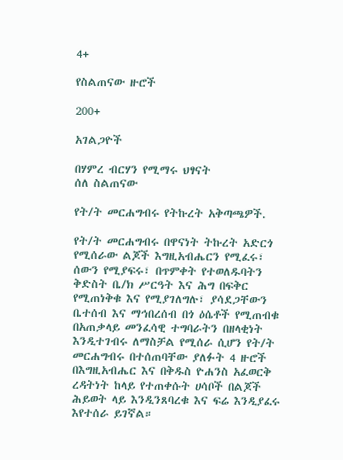4+

የስልጠናው ዙሮች

200+

አገልጋዮች

በሃምረ ብርሃን የሚማሩ ህፃናት
ሰለ ስልጠናው

የት/ት መርሐግብሩ የትኩረት አቅጣጫዎች.

የት/ት መርሐግብሩ በዋናነት ትኩረት አድርጎ የሚሰራው ልጆች እግዚአብሔርን የሚፈሩ፣ ሰውን የሚያፍሩ፣ በጥምቀት የተወለዱባትን ቅድስት ቤ/ክ ሥርዓት እና ሕግ በፍቅር የሚጠነቅቁ እና የሚያገለግሉ፣ ያሳደጋቸውን ቤተሰብ እና ማኅበረሰብ በጎ ዕሴቶች የሚጠብቁ በአጠቃላይ መንፈሳዊ ተግባራትን በዘላቂነት እንዲተገብሩ ለማስቻል የሚሰራ ሲሆን የት/ት መርሐግብሩ በተሰጠባቸው ያለፉት 4 ዙሮች በእግዚአብሔር እና በቅዱስ ዮሐንስ አፈወርቅ ረዳትነት ከላይ የተጠቀሱት ሀሳቦች በልጆች ሕይወት ላይ እንዲንጸባረቁ እና ፍሬ እንዲያፈሩ እየተሰራ ይገኛል።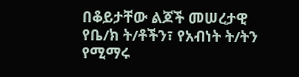በቆይታቸው ልጆች መሠረታዊ የቤ/ክ ት/ቶችን፣ የአብነት ት/ትን የሚማሩ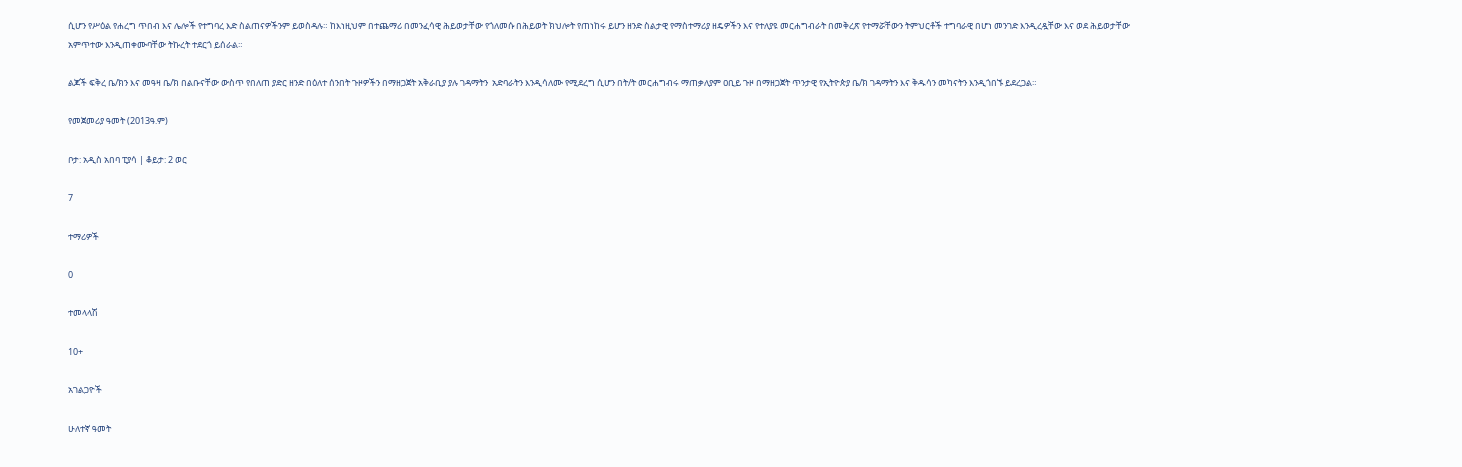ሲሆን የሥዕል የሐረግ ጥበብ እና ሌሎች የተግባረ እድ ስልጠናዎችንም ይወስዳሉ። ከእነዚህም በተጨማሪ በመንፈሳዊ ሕይወታቸው የጎለመሱ በሕይወት ክህሎት የጠነከሩ ይሆን ዘንድ ስልታዊ የማስተማሪያ ዘዴዎችን እና የተለያዩ መርሐግብራት በመቅረጽ የተማሯቸውን ትምህርቶች ተግባራዊ በሆነ መንገድ እንዲረዷቸው እና ወደ ሕይወታቸው አምጥተው እንዲጠቀሙባቸው ትኩረት ተደርጎ ይሰራል።

ልጆች ፍቅረ ቤ/ክን እና መዓዛ ቤ/ክ በልቡናቸው ውስጥ የበለጠ ያድር ዘንድ በዕለተ ሰንበት ጉዞዎችን በማዘጋጀት አቅራቢያ ያሉ ገዳማትን  አድባራትን እንዲሳለሙ የሚደረግ ሲሆን በት/ት መርሐግብሩ ማጠቃለያም ዐቢይ ጉዞ በማዘጋጀት ጥንታዊ የኢትዮጵያ ቤ/ክ ገዳማትን እና ቅዱሳን መካናትን እንዲጎበኙ ይደረጋል።

የመጀመሪያ ዓመት (2013ዓ.ም)

ቦታ: አዲስ አበባ ፒያሳ | ቆይታ: 2 ወር

7

ተማሪዎች

0

ተመላላሽ

10+

አገልጋዮች

ሁለተኛ ዓመት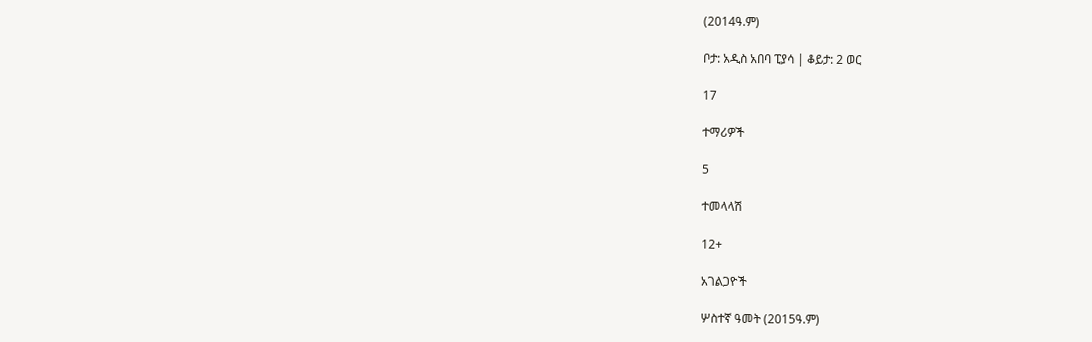(2014ዓ.ም)

ቦታ: አዲስ አበባ ፒያሳ | ቆይታ: 2 ወር

17

ተማሪዎች

5

ተመላላሽ

12+

አገልጋዮች

ሦስተኛ ዓመት (2015ዓ.ም)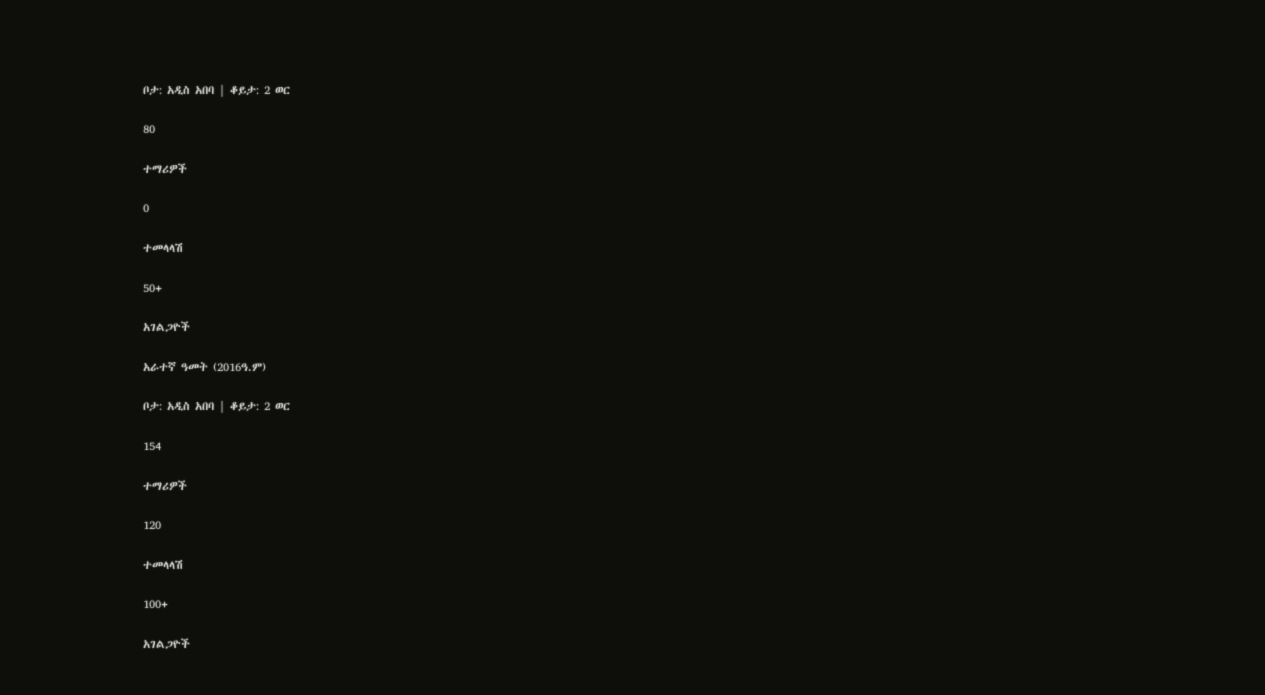ቦታ: አዲስ አበባ | ቆይታ: 2 ወር

80

ተማሪዎች

0

ተመላላሽ

50+

አገልጋዮች

አራተኛ ዓመት (2016ዓ.ም)

ቦታ: አዲስ አበባ | ቆይታ: 2 ወር

154

ተማሪዎች

120

ተመላላሽ

100+

አገልጋዮች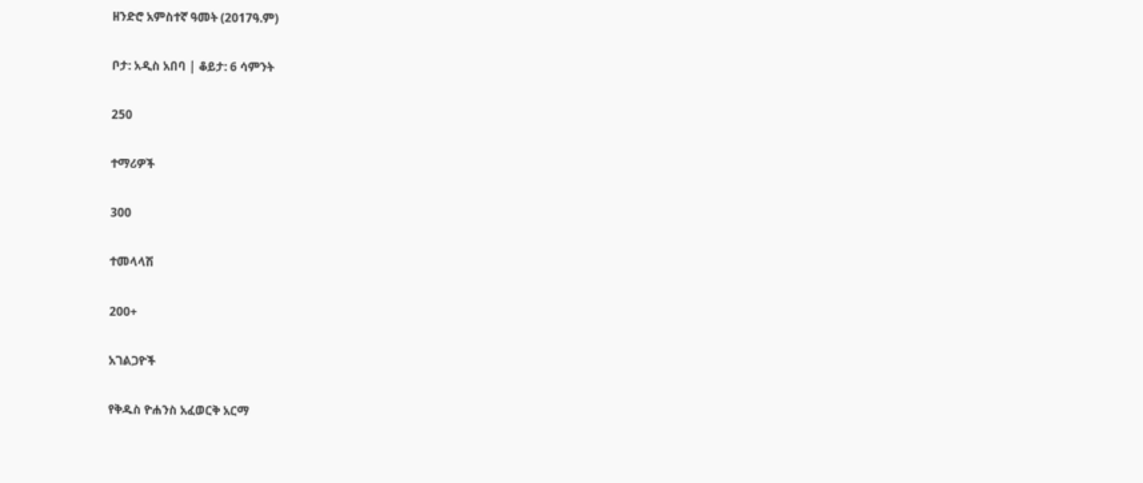ዘንድሮ አምስተኛ ዓመት (2017ዓ.ም)

ቦታ: አዲስ አበባ | ቆይታ: 6 ሳምንት

250

ተማሪዎች

300

ተመላላሽ

200+

አገልጋዮች

የቅዱስ ዮሐንስ አፈወርቅ አርማ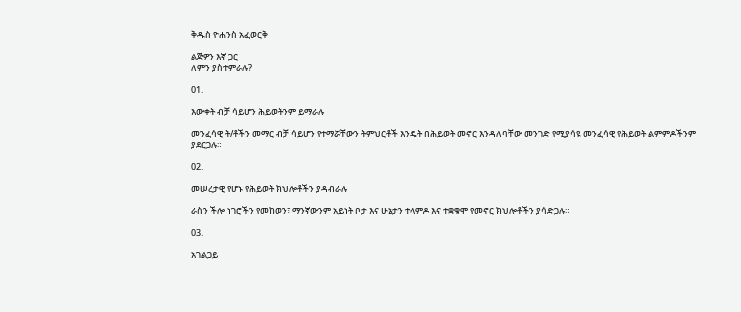ቅዱስ ዮሐንስ አፈወርቅ

ልጅዎን እኛ ጋር
ለምን ያስተምራሉ?

01.

እውቀት ብቻ ሳይሆን ሕይወትንም ይማራሉ

መንፈሳዊ ት/ቶችን መማር ብቻ ሳይሆን የተማሯቸውን ትምህርቶች እንዴት በሕይወት መኖር እንዳለባቸው መንገድ የሚያሳዩ መንፈሳዊ የሕይወት ልምምዶችንም ያደርጋሉ።

02.

መሠረታዊ የሆኑ የሕይወት ክህሎቶችን ያዳብራሉ

ራስን ችሎ ነገሮችን የመከወን፣ ማንኛውንም አይነት ቦታ እና ሁኔታን ተላምዶ እና ተቋቁሞ የመኖር ክህሎቶችን ያሳድጋሉ።

03.

አገልጋይ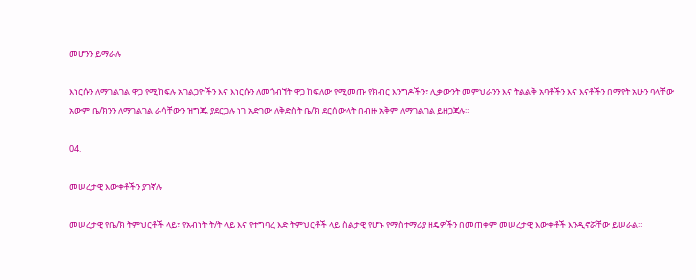መሆንን ይማራሉ

እነርሱን ለማገልገል ዋጋ የሚከፍሉ አገልጋዮችን እና እነርሱን ለመጎብኘት ዋጋ ከፍለው የሚመጡ የክብር እንግዶችን፣ ሊቃውንት መምህራንን እና ትልልቅ አባቶችን እና እናቶችን በማየት አሁን ባላቸው አውም ቤ/ክንን ለማገልገል ራሳቸውን ዝግጁ ያደርጋሉ ነገ አድገው ለቅድስት ቤ/ክ ደርሰውላት በብዙ አቅም ለማገልገል ይዘጋጃሉ።

04.

መሠረታዊ እውቀቶችን ያገኛሉ

መሠረታዊ የቤ/ክ ትምህርቶች ላይ፣ የአብነት ት/ት ላይ እና የተግባረ እድ ትምህርቶች ላይ ስልታዊ የሆኑ የማስተማሪያ ዘዴዎችን በመጠቀም መሠረታዊ እውቀቶች እንዲኖሯቸው ይሠራል።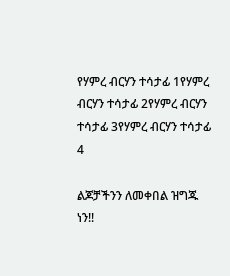የሃምረ ብርሃን ተሳታፊ 1የሃምረ ብርሃን ተሳታፊ 2የሃምረ ብርሃን ተሳታፊ 3የሃምረ ብርሃን ተሳታፊ 4

ልጆቻችንን ለመቀበል ዝግጁ ነን!!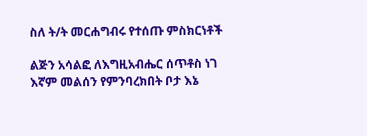ስለ ት/ት መርሐግብሩ የተሰጡ ምስክርነቶች

ልጅን አሳልፎ ለእግዚአብሔር ሰጥቶስ ነገ እኛም መልሰን የምንባረክበት ቦታ እኔ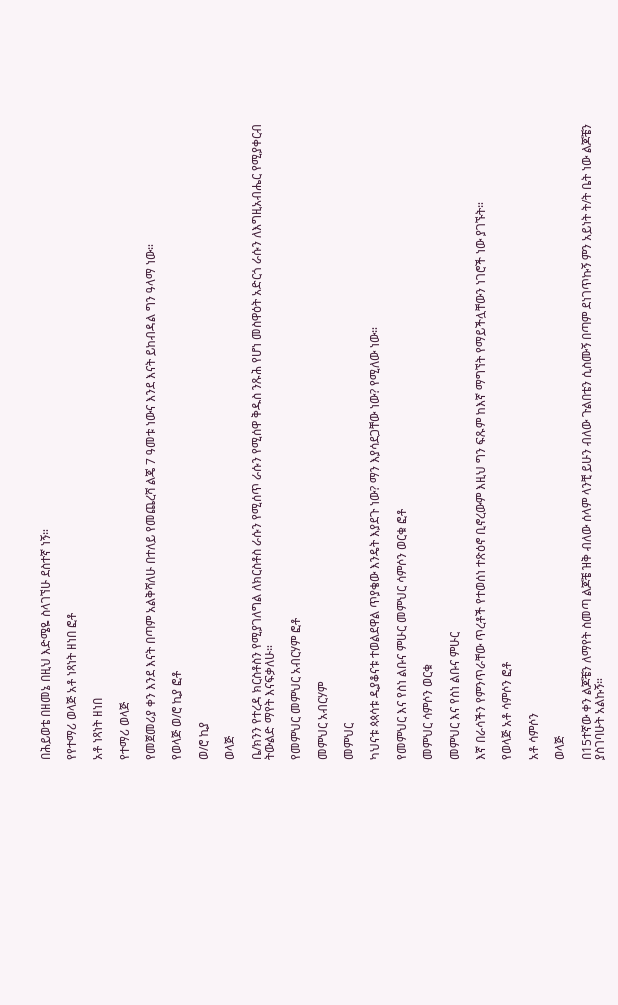በሕይወቴ በዘመኔ በዚህ እድሜዬ ስላገኘሁ ደስተኛ ነኝ።

የየተማሪ ወላጅ አቶ ነጻነት ዘነበ ፎቶ

አቶ ነጻነት ዘነበ

የተማሪ ወላጅ

የመጀመሪያ ቀን እንደ እናት በጣም አልቅሻለሁ በተለይ የመጨረሻ ልጄ 7 ዓመቱ ነውና እንደ እናት ይከብዳል ግን ዓላማ ነው።

የወላጅ ወ/ሮ ኪያ ፎቶ

ወ/ሮ ኪያ

ወላጅ

ቤ/ክንን የተረዳ ክርስቶስን የሚያገለግል ለክርስቶስ ራሱን የሚሰጥ ራሱን የሚሰዋ ቅዱስ ንጹሕ የሆነ መስዋዕት አድርጎ ራሱን ለእግዚአብሔር የሚያቀርብ ትውልድ ማየት እናፍቃለሁ።

የመምህር መምህር አብርሃም ፎቶ

መምህር አብርሃም

መምህር

ካህናቱ ጳጳሳቱ ዲያቆናቱ ተወልደዋል ጥያቄው እንዴት እያደጉ ነው? ማን እያሳደጋቸው ነው? የሚለው ነው።

የመምህር እና የስነ ልቡና ምሁር መምህር ሳምሶን ወርቁ ፎቶ

መምህር ሳምሶን ወርቁ

መምህር እና የስነ ልቡና ምሁር

እኛ በራሳችን የምንጥራቸው ጥረቶች የተወሰነ ተጽዕኖ ቢኖረውም እዚህ ግን ፍጹም ከእኛ ማግኘት የማይችሏቸውን ነገሮች ነው ያገኙት።

የወላጅ አቶ ሳምሶን ፎቶ

አቶ ሳምሶን

ወላጅ

በ15ተኛው ቀን ልጆቼን ለማየት ስመጣ ልጆቼ ዝቅ ብለው ሰላም ላንቺ ይሁን ብለው ጉልበቴን ሲስሙኝ በጣም ደነገጥኩኝ ምን አይነት ት/ት ቤት ነው ልጆቼን ያስገባሁት አልኩኝ።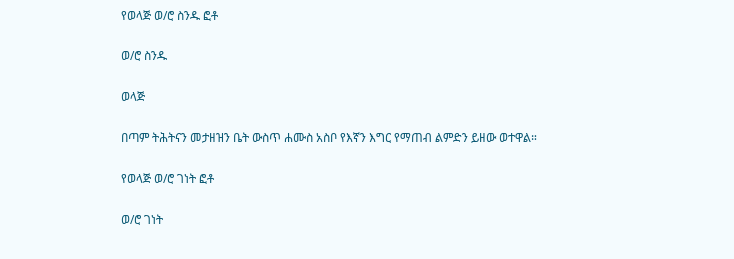የወላጅ ወ/ሮ ስንዱ ፎቶ

ወ/ሮ ስንዱ

ወላጅ

በጣም ትሕትናን መታዘዝን ቤት ውስጥ ሐሙስ አስቦ የእኛን እግር የማጠብ ልምድን ይዘው ወተዋል።

የወላጅ ወ/ሮ ገነት ፎቶ

ወ/ሮ ገነት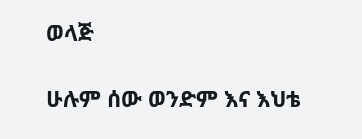ወላጅ

ሁሉም ሰው ወንድም እና እህቴ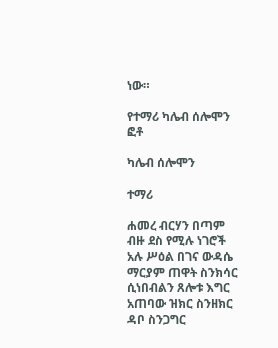ነው።

የተማሪ ካሌብ ሰሎሞን ፎቶ

ካሌብ ሰሎሞን

ተማሪ

ሐመረ ብርሃን በጣም ብዙ ደስ የሚሉ ነገሮች አሉ ሥዕል በገና ውዳሴ ማርያም ጠዋት ስንክሳር ሲነበብልን ጸሎቱ እግር አጠባው ዝክር ስንዘክር ዳቦ ስንጋግር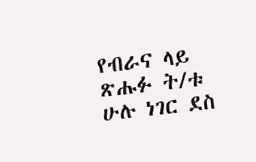የብራና ላይ ጽሑፉ ት/ቱ ሁሉ ነገር ደስ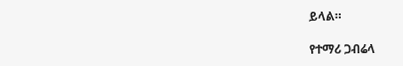ይላል።

የተማሪ ጋብሬላ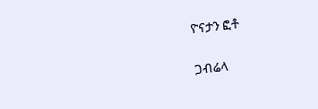ዮናታን ፎቶ

ጋብሬላ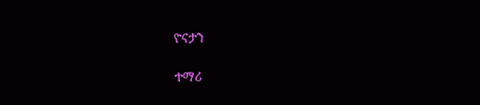ዮናታን

ተማሪ